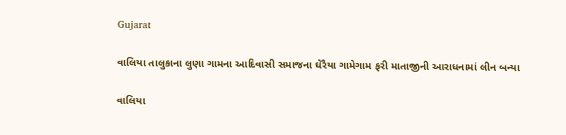Gujarat

વાલિયા તાલુકાના લુણા ગામના આદિવાસી સમાજના ઘેરૈયા ગામેગામ ફરી માતાજીની આરાધનામાં લીન બન્યા

વાલિયા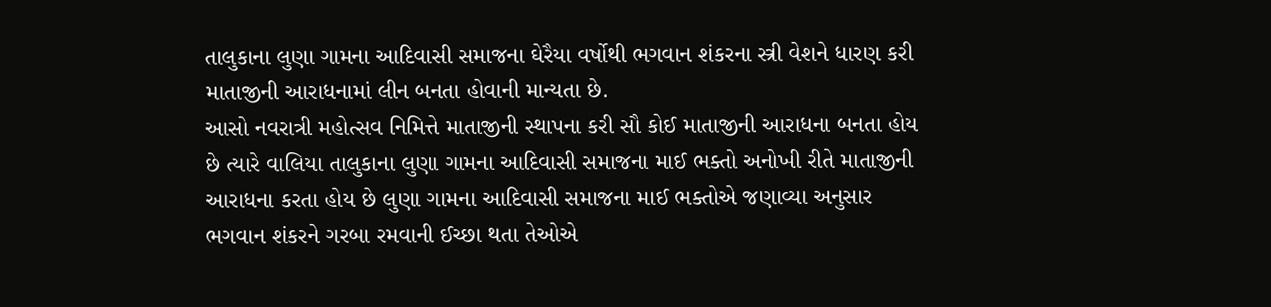તાલુકાના લુણા ગામના આદિવાસી સમાજના ઘેરૈયા વર્ષોથી ભગવાન શંકરના સ્ત્રી વેશને ધારણ કરી માતાજીની આરાધનામાં લીન બનતા હોવાની માન્યતા છે.
આસો નવરાત્રી મહોત્સવ નિમિત્તે માતાજીની સ્થાપના કરી સૌ કોઈ માતાજીની આરાધના બનતા હોય છે ત્યારે વાલિયા તાલુકાના લુણા ગામના આદિવાસી સમાજના માઈ ભક્તો અનોખી રીતે માતાજીની આરાધના કરતા હોય છે લુણા ગામના આદિવાસી સમાજના માઈ ભક્તોએ જણાવ્યા અનુસાર ભગવાન શંકરને ગરબા રમવાની ઈચ્છા થતા તેઓએ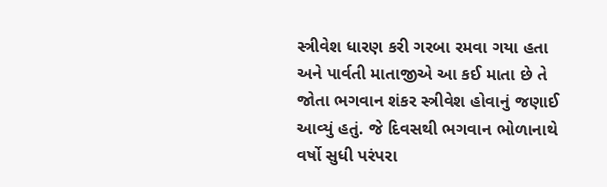સ્ત્રીવેશ ધારણ કરી ગરબા રમવા ગયા હતા અને પાર્વતી માતાજીએ આ કઈ માતા છે તે જોતા ભગવાન શંકર સ્ત્રીવેશ હોવાનું જણાઈ આવ્યું હતું. જે દિવસથી ભગવાન ભોળાનાથે વર્ષો સુધી પરંપરા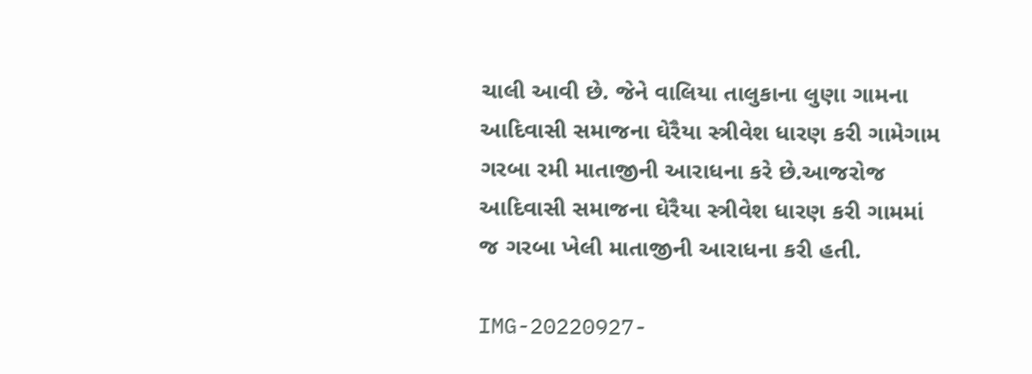ચાલી આવી છે. જેને વાલિયા તાલુકાના લુણા ગામના આદિવાસી સમાજના ઘેરૈયા સ્ત્રીવેશ ધારણ કરી ગામેગામ ગરબા રમી માતાજીની આરાધના કરે છે.આજરોજ આદિવાસી સમાજના ઘેરૈયા સ્ત્રીવેશ ધારણ કરી ગામમાં જ ગરબા ખેલી માતાજીની આરાધના કરી હતી.

IMG-20220927-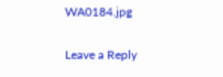WA0184.jpg

Leave a Reply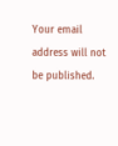Your email address will not be published.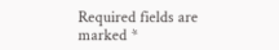Required fields are marked *